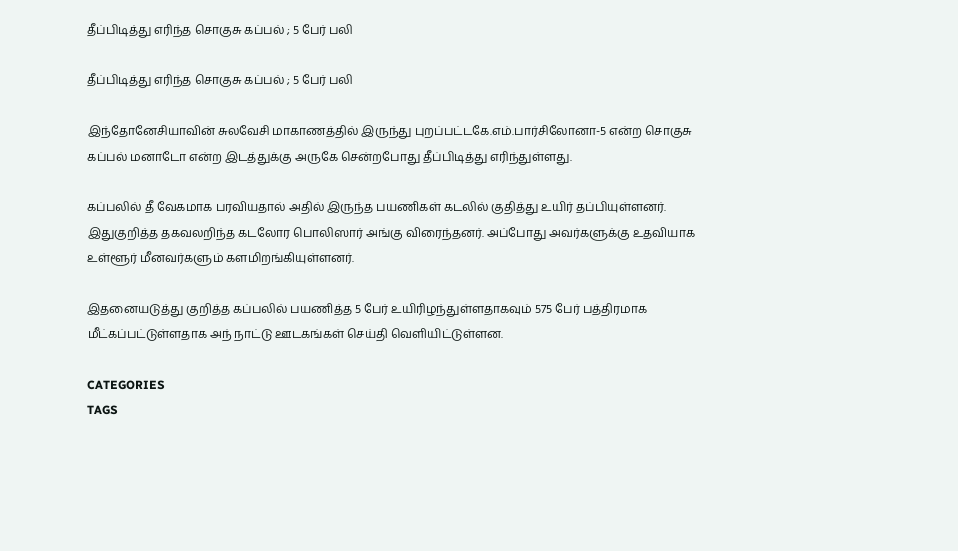தீப்பிடித்து எரிந்த சொகுசு கப்பல் ; 5 பேர் பலி

தீப்பிடித்து எரிந்த சொகுசு கப்பல் ; 5 பேர் பலி

இந்தோனேசியாவின் சுலவேசி மாகாணத்தில் இருந்து புறப்பட்டகே.எம்.பார்சிலோனா-5 என்ற சொகுசு கப்பல் மனாடோ என்ற இடத்துக்கு அருகே சென்றபோது தீப்பிடித்து எரிந்துள்ளது.

கப்பலில் தீ வேகமாக பரவியதால் அதில் இருந்த பயணிகள் கடலில் குதித்து உயிர் தப்பியுள்ளனர். இதுகுறித்த தகவலறிந்த கடலோர பொலிஸார் அங்கு விரைந்தனர். அப்போது அவர்களுக்கு உதவியாக உள்ளூர் மீனவர்களும் களமிறங்கியுள்ளனர்.

இதனையடுத்து குறித்த கப்பலில் பயணித்த 5 பேர் உயிரிழந்துள்ளதாகவும் 575 பேர் பத்திரமாக மீட்கப்பட்டுள்ளதாக அந் நாட்டு ஊடகங்கள் செய்தி வெளியிட்டுள்ளன.

CATEGORIES
TAGS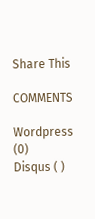Share This

COMMENTS

Wordpress (0)
Disqus ( )